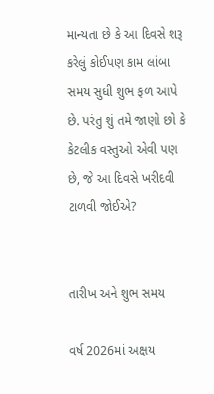માન્યતા છે કે આ દિવસે શરૂ કરેલું કોઈપણ કામ લાંબા સમય સુધી શુભ ફળ આપે છે. પરંતુ શું તમે જાણો છો કે કેટલીક વસ્તુઓ એવી પણ છે, જે આ દિવસે ખરીદવી ટાળવી જોઈએ?


તારીખ અને શુભ સમય

વર્ષ 2026માં અક્ષય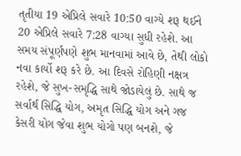તૃતીયા 19 એપ્રિલે સવારે 10:50 વાગ્યે શરૂ થઈને 20 એપ્રિલે સવારે 7:28 વાગ્યા સુધી રહેશે. આ સમય સંપૂર્ણપણે શુભ માનવામાં આવે છે, તેથી લોકો નવા કાર્યો શરૂ કરે છે. આ દિવસે રોહિણી નક્ષત્ર રહેશે, જે સુખ-સમૃદ્ધિ સાથે જોડાયેલું છે. સાથે જ સર્વાર્થ સિદ્ધિ યોગ, અમૃત સિદ્ધિ યોગ અને ગજ કેસરી યોગ જેવા શુભ યોગો પણ બનશે, જે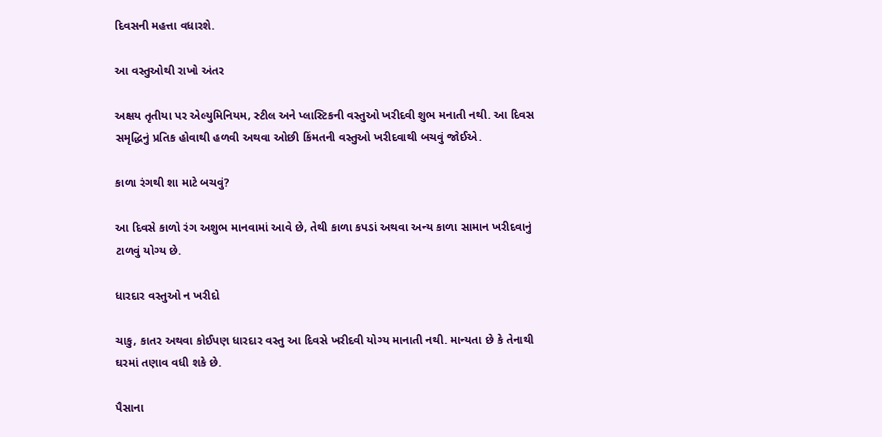દિવસની મહત્તા વધારશે.

આ વસ્તુઓથી રાખો અંતર

અક્ષય તૃતીયા પર એલ્યુમિનિયમ, સ્ટીલ અને પ્લાસ્ટિકની વસ્તુઓ ખરીદવી શુભ મનાતી નથી. આ દિવસ સમૃદ્ધિનું પ્રતિક હોવાથી હળવી અથવા ઓછી કિંમતની વસ્તુઓ ખરીદવાથી બચવું જોઈએ.

કાળા રંગથી શા માટે બચવું?

આ દિવસે કાળો રંગ અશુભ માનવામાં આવે છે, તેથી કાળા કપડાં અથવા અન્ય કાળા સામાન ખરીદવાનું ટાળવું યોગ્ય છે.

ધારદાર વસ્તુઓ ન ખરીદો

ચાકુ, કાતર અથવા કોઈપણ ધારદાર વસ્તુ આ દિવસે ખરીદવી યોગ્ય માનાતી નથી. માન્યતા છે કે તેનાથી ઘરમાં તણાવ વધી શકે છે.

પૈસાના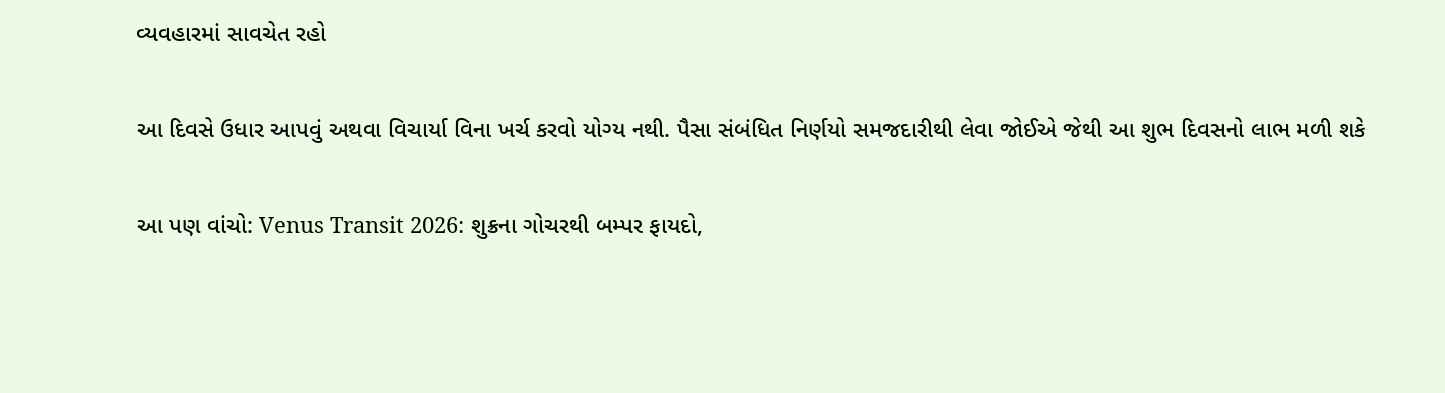વ્યવહારમાં સાવચેત રહો

આ દિવસે ઉધાર આપવું અથવા વિચાર્યા વિના ખર્ચ કરવો યોગ્ય નથી. પૈસા સંબંધિત નિર્ણયો સમજદારીથી લેવા જોઈએ જેથી આ શુભ દિવસનો લાભ મળી શકે

આ પણ વાંચો: Venus Transit 2026: શુક્રના ગોચરથી બમ્પર ફાયદો,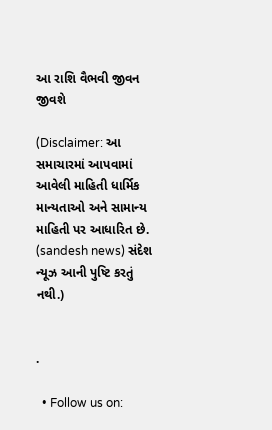આ રાશિ વૈભવી જીવન જીવશે

(Disclaimer: આ સમાચારમાં આપવામાં આવેલી માહિતી ધાર્મિક માન્યતાઓ અને સામાન્ય માહિતી પર આધારિત છે. (sandesh news) સંદેશ ન્યૂઝ આની પુષ્ટિ કરતું નથી.)


.

  • Follow us on: